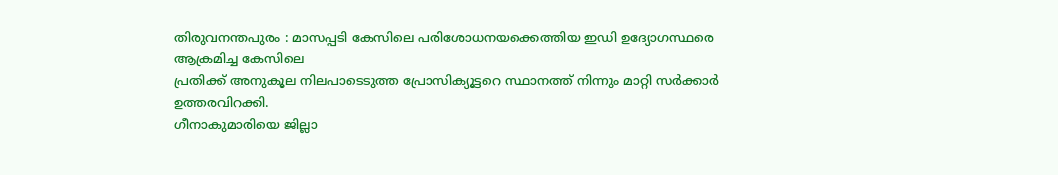തിരുവനന്തപുരം : മാസപ്പടി കേസിലെ പരിശോധനയക്കെത്തിയ ഇഡി ഉദ്യോഗസ്ഥരെ ആക്രമിച്ച കേസിലെ
പ്രതിക്ക് അനുകൂല നിലപാടെടുത്ത പ്രോസിക്യൂട്ടറെ സ്ഥാനത്ത് നിന്നും മാറ്റി സർക്കാർ ഉത്തരവിറക്കി.
ഗീനാകുമാരിയെ ജില്ലാ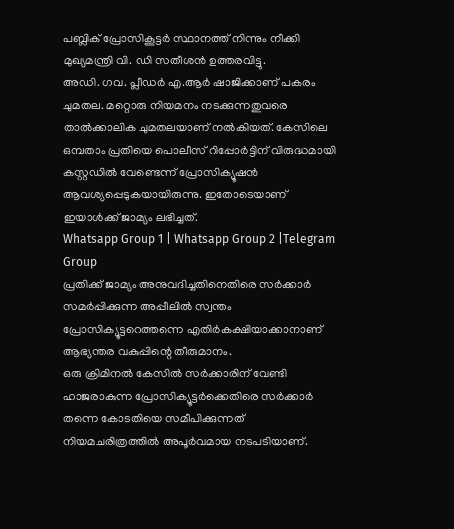പബ്ലിക് പ്രോസികൂട്ടർ സ്ഥാനത്ത് നിന്നും നീക്കി മുഖ്യമന്ത്രി വി. ഡി സതീശൻ ഉത്തരവിട്ടു.
അഡി. ഗവ. പ്ലീഡർ എ.ആർ ഷാജിക്കാണ് പകരം ചുമതല. മറ്റൊരു നിയമനം നടക്കുന്നതുവരെ താൽക്കാലിക ചുമതലയാണ് നൽകിയത്. കേസിലെ ഒമ്പതാം പ്രതിയെ പൊലീസ് റിപ്പോർട്ടിന് വിരുദ്ധമായി കസ്റ്റഡിൽ വേണ്ടെന്ന് പ്രോസിക്യൂഷൻ ആവശ്യപ്പെടുകയായിരുന്നു. ഇതോടെയാണ് ഇയാൾക്ക് ജാമ്യം ലഭിച്ചത്.
Whatsapp Group 1 | Whatsapp Group 2 |Telegram Group
പ്രതിക്ക് ജാമ്യം അനുവദിച്ചതിനെതിരെ സർക്കാർ സമർപ്പിക്കുന്ന അപ്പീലിൽ സ്വന്തം പ്രോസിക്യൂട്ടറെത്തന്നെ എതിർകക്ഷിയാക്കാനാണ് ആഭ്യന്തര വകുപ്പിന്റെ തീരുമാനം.
ഒരു ക്രിമിനൽ കേസിൽ സർക്കാരിന് വേണ്ടി ഹാജരാകുന്ന പ്രോസിക്യൂട്ടർക്കെതിരെ സർക്കാർ തന്നെ കോടതിയെ സമീപിക്കുന്നത് നിയമചരിത്രത്തിൽ അപൂർവമായ നടപടിയാണ്.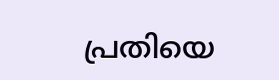പ്രതിയെ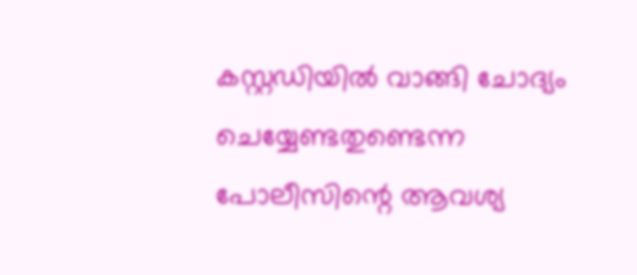കസ്റ്റഡിയിൽ വാങ്ങി ചോദ്യം ചെയ്യേണ്ടതുണ്ടെന്ന പോലീസിന്റെ ആവശ്യ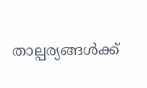താല്പര്യങ്ങൾക്ക്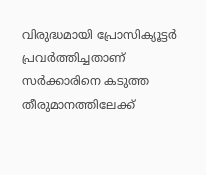വിരുദ്ധമായി പ്രോസിക്യൂട്ടർ പ്രവർത്തിച്ചതാണ് സർക്കാരിനെ കടുത്ത തീരുമാനത്തിലേക്ക്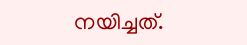നയിച്ചത്.